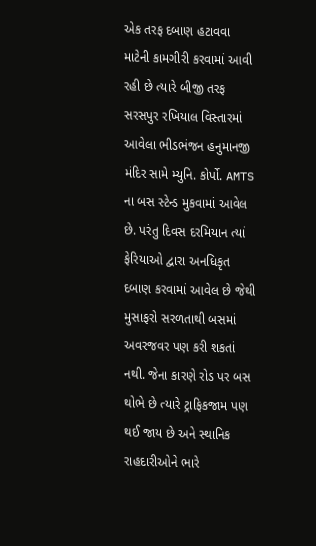એક તરફ દબાણ હટાવવા માટેની કામગીરી કરવામાં આવી રહી છે ત્યારે બીજી તરફ સરસપુર રખિયાલ વિસ્તારમાં આવેલા ભીડભંજન હનુમાનજી મંદિર સામે મ્યુનિ. કોર્પો. AMTS ના બસ સ્ટેન્ડ મુકવામાં આવેલ છે. પરંતુ દિવસ દરમિયાન ત્યાં ફેરિયાઓ દ્વારા અનધિકૃત દબાણ કરવામાં આવેલ છે જેથી મુસાફરો સરળતાથી બસમાં અવરજવર પણ કરી શકતાં નથી. જેના કારણે રોડ પર બસ થોભે છે ત્યારે ટ્રાફિકજામ પણ થઈ જાય છે અને સ્થાનિક રાહદારીઓને ભારે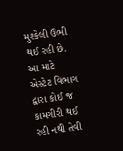મુશ્કેલી ઉભી થઈ રહી છે. આ માટે એસ્ટેટ વિભાગ દ્વારા કોઈ જ કામગીરી થઈ રહી નથી તેવી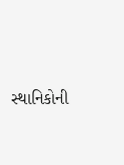સ્થાનિકોની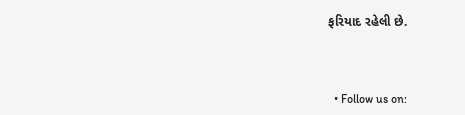ફરિયાદ રહેલી છે.



  • Follow us on: